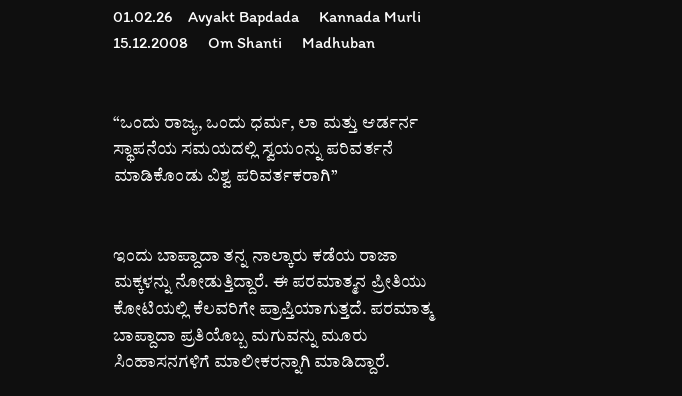01.02.26    Avyakt Bapdada     Kannada Murli    15.12.2008     Om Shanti     Madhuban


“ಒಂದು ರಾಜ್ಯ, ಒಂದು ಧರ್ಮ, ಲಾ ಮತ್ತು ಆರ್ಡರ್ನ ಸ್ಥಾಪನೆಯ ಸಮಯದಲ್ಲಿ ಸ್ವಯಂನ್ನು ಪರಿವರ್ತನೆ ಮಾಡಿಕೊಂಡು ವಿಶ್ವ ಪರಿವರ್ತಕರಾಗಿ’’


ಇಂದು ಬಾಪ್ದಾದಾ ತನ್ನ ನಾಲ್ಕಾರು ಕಡೆಯ ರಾಜಾ ಮಕ್ಕಳನ್ನು ನೋಡುತ್ತಿದ್ದಾರೆ. ಈ ಪರಮಾತ್ಮನ ಪ್ರೀತಿಯು ಕೋಟಿಯಲ್ಲಿ ಕೆಲವರಿಗೇ ಪ್ರಾಪ್ತಿಯಾಗುತ್ತದೆ. ಪರಮಾತ್ಮ ಬಾಪ್ದಾದಾ ಪ್ರತಿಯೊಬ್ಬ ಮಗುವನ್ನು ಮೂರು ಸಿಂಹಾಸನಗಳಿಗೆ ಮಾಲೀಕರನ್ನಾಗಿ ಮಾಡಿದ್ದಾರೆ.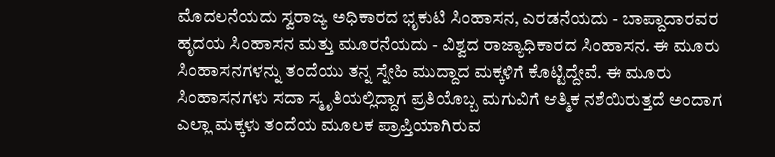ಮೊದಲನೆಯದು ಸ್ವರಾಜ್ಯ ಅಧಿಕಾರದ ಭೃಕುಟಿ ಸಿಂಹಾಸನ, ಎರಡನೆಯದು - ಬಾಪ್ದಾದಾರವರ ಹೃದಯ ಸಿಂಹಾಸನ ಮತ್ತು ಮೂರನೆಯದು - ವಿಶ್ವದ ರಾಜ್ಯಾಧಿಕಾರದ ಸಿಂಹಾಸನ. ಈ ಮೂರು ಸಿಂಹಾಸನಗಳನ್ನು ತಂದೆಯು ತನ್ನ ಸ್ನೇಹಿ ಮುದ್ದಾದ ಮಕ್ಕಳಿಗೆ ಕೊಟ್ಟಿದ್ದೇವೆ. ಈ ಮೂರು ಸಿಂಹಾಸನಗಳು ಸದಾ ಸ್ಮೃತಿಯಲ್ಲಿದ್ದಾಗ ಪ್ರತಿಯೊಬ್ಬ ಮಗುವಿಗೆ ಆತ್ಮಿಕ ನಶೆಯಿರುತ್ತದೆ ಅಂದಾಗ ಎಲ್ಲಾ ಮಕ್ಕಳು ತಂದೆಯ ಮೂಲಕ ಪ್ರಾಪ್ತಿಯಾಗಿರುವ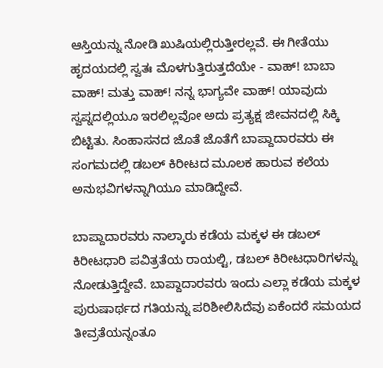ಆಸ್ತಿಯನ್ನು ನೋಡಿ ಖುಷಿಯಲ್ಲಿರುತ್ತೀರಲ್ಲವೆ. ಈ ಗೀತೆಯು ಹೃದಯದಲ್ಲಿ ಸ್ವತಃ ಮೊಳಗುತ್ತಿರುತ್ತದೆಯೇ - ವಾಹ್! ಬಾಬಾ ವಾಹ್! ಮತ್ತು ವಾಹ್! ನನ್ನ ಭಾಗ್ಯವೇ ವಾಹ್! ಯಾವುದು ಸ್ವಪ್ನದಲ್ಲಿಯೂ ಇರಲಿಲ್ಲವೋ ಅದು ಪ್ರತ್ಯಕ್ಷ ಜೀವನದಲ್ಲಿ ಸಿಕ್ಕಿ ಬಿಟ್ಟಿತು. ಸಿಂಹಾಸನದ ಜೊತೆ ಜೊತೆಗೆ ಬಾಪ್ದಾದಾರವರು ಈ ಸಂಗಮದಲ್ಲಿ ಡಬಲ್ ಕಿರೀಟದ ಮೂಲಕ ಹಾರುವ ಕಲೆಯ ಅನುಭವಿಗಳನ್ನಾಗಿಯೂ ಮಾಡಿದ್ದೇವೆ.

ಬಾಪ್ದಾದಾರವರು ನಾಲ್ಕಾರು ಕಡೆಯ ಮಕ್ಕಳ ಈ ಡಬಲ್ ಕಿರೀಟಧಾರಿ ಪವಿತ್ರತೆಯ ರಾಯಲ್ಟಿ, ಡಬಲ್ ಕಿರೀಟಧಾರಿಗಳನ್ನು ನೋಡುತ್ತಿದ್ದೇವೆ. ಬಾಪ್ದಾದಾರವರು ಇಂದು ಎಲ್ಲಾ ಕಡೆಯ ಮಕ್ಕಳ ಪುರುಷಾರ್ಥದ ಗತಿಯನ್ನು ಪರಿಶೀಲಿಸಿದೆವು ಏಕೆಂದರೆ ಸಮಯದ ತೀವ್ರತೆಯನ್ನಂತೂ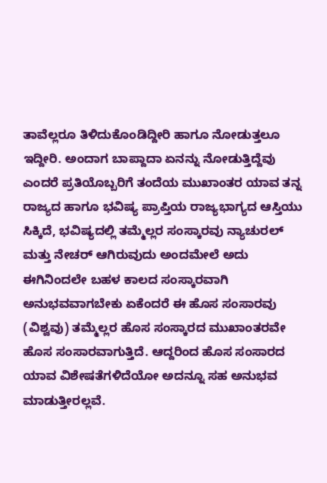ತಾವೆಲ್ಲರೂ ತಿಳಿದುಕೊಂಡಿದ್ದೀರಿ ಹಾಗೂ ನೋಡುತ್ತಲೂ ಇದ್ದೀರಿ. ಅಂದಾಗ ಬಾಪ್ದಾದಾ ಏನನ್ನು ನೋಡುತ್ತಿದ್ದೆವು ಎಂದರೆ ಪ್ರತಿಯೊಬ್ಬರಿಗೆ ತಂದೆಯ ಮುಖಾಂತರ ಯಾವ ತನ್ನ ರಾಜ್ಯದ ಹಾಗೂ ಭವಿಷ್ಯ ಪ್ರಾಪ್ತಿಯ ರಾಜ್ಯಭಾಗ್ಯದ ಆಸ್ತಿಯು ಸಿಕ್ಕಿದೆ, ಭವಿಷ್ಯದಲ್ಲಿ ತಮ್ಮೆಲ್ಲರ ಸಂಸ್ಕಾರವು ನ್ಯಾಚುರಲ್ ಮತ್ತು ನೇಚರ್ ಆಗಿರುವುದು ಅಂದಮೇಲೆ ಅದು ಈಗಿನಿಂದಲೇ ಬಹಳ ಕಾಲದ ಸಂಸ್ಕಾರವಾಗಿ ಅನುಭವವಾಗಬೇಕು ಏಕೆಂದರೆ ಈ ಹೊಸ ಸಂಸಾರವು (ವಿಶ್ವವು) ತಮ್ಮೆಲ್ಲರ ಹೊಸ ಸಂಸ್ಕಾರದ ಮುಖಾಂತರವೇ ಹೊಸ ಸಂಸಾರವಾಗುತ್ತಿದೆ. ಆದ್ದರಿಂದ ಹೊಸ ಸಂಸಾರದ ಯಾವ ವಿಶೇಷತೆಗಳಿದೆಯೋ ಅದನ್ನೂ ಸಹ ಅನುಭವ ಮಾಡುತ್ತೀರಲ್ಲವೆ.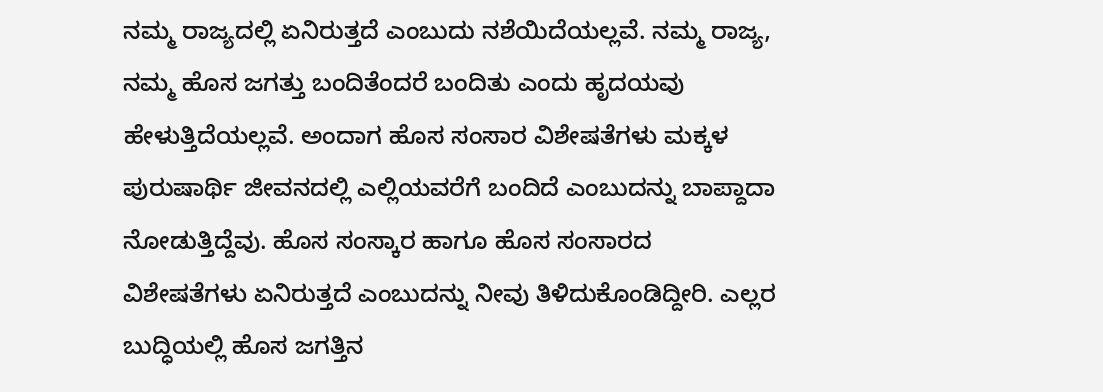ನಮ್ಮ ರಾಜ್ಯದಲ್ಲಿ ಏನಿರುತ್ತದೆ ಎಂಬುದು ನಶೆಯಿದೆಯಲ್ಲವೆ. ನಮ್ಮ ರಾಜ್ಯ, ನಮ್ಮ ಹೊಸ ಜಗತ್ತು ಬಂದಿತೆಂದರೆ ಬಂದಿತು ಎಂದು ಹೃದಯವು ಹೇಳುತ್ತಿದೆಯಲ್ಲವೆ. ಅಂದಾಗ ಹೊಸ ಸಂಸಾರ ವಿಶೇಷತೆಗಳು ಮಕ್ಕಳ ಪುರುಷಾರ್ಥಿ ಜೀವನದಲ್ಲಿ ಎಲ್ಲಿಯವರೆಗೆ ಬಂದಿದೆ ಎಂಬುದನ್ನು ಬಾಪ್ದಾದಾ ನೋಡುತ್ತಿದ್ದೆವು. ಹೊಸ ಸಂಸ್ಕಾರ ಹಾಗೂ ಹೊಸ ಸಂಸಾರದ ವಿಶೇಷತೆಗಳು ಏನಿರುತ್ತದೆ ಎಂಬುದನ್ನು ನೀವು ತಿಳಿದುಕೊಂಡಿದ್ದೀರಿ. ಎಲ್ಲರ ಬುದ್ಧಿಯಲ್ಲಿ ಹೊಸ ಜಗತ್ತಿನ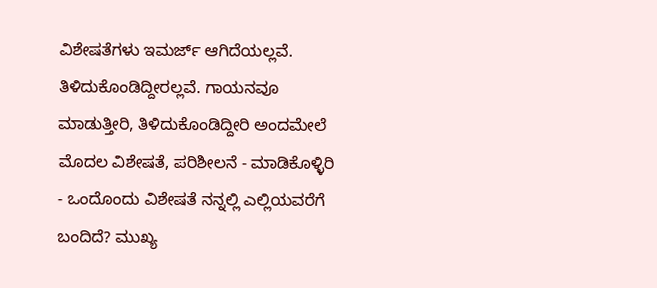ವಿಶೇಷತೆಗಳು ಇಮರ್ಜ್ ಆಗಿದೆಯಲ್ಲವೆ. ತಿಳಿದುಕೊಂಡಿದ್ದೀರಲ್ಲವೆ. ಗಾಯನವೂ ಮಾಡುತ್ತೀರಿ, ತಿಳಿದುಕೊಂಡಿದ್ದೀರಿ ಅಂದಮೇಲೆ ಮೊದಲ ವಿಶೇಷತೆ, ಪರಿಶೀಲನೆ - ಮಾಡಿಕೊಳ್ಳಿರಿ - ಒಂದೊಂದು ವಿಶೇಷತೆ ನನ್ನಲ್ಲಿ ಎಲ್ಲಿಯವರೆಗೆ ಬಂದಿದೆ? ಮುಖ್ಯ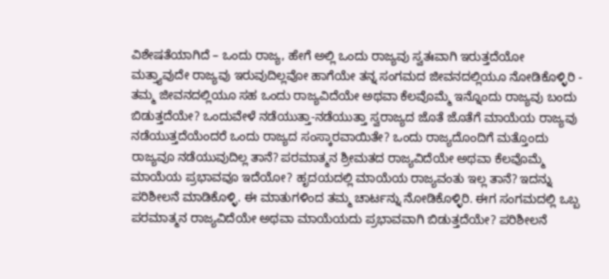ವಿಶೇಷತೆಯಾಗಿದೆ – ಒಂದು ರಾಜ್ಯ, ಹೇಗೆ ಅಲ್ಲಿ ಒಂದು ರಾಜ್ಯವು ಸ್ವತಃವಾಗಿ ಇರುತ್ತದೆಯೋ ಮತ್ತ್ಯಾವುದೇ ರಾಜ್ಯವು ಇರುವುದಿಲ್ಲವೋ ಹಾಗೆಯೇ ತನ್ನ ಸಂಗಮದ ಜೀವನದಲ್ಲಿಯೂ ನೋಡಿಕೊಳ್ಳಿರಿ - ತಮ್ಮ ಜೀವನದಲ್ಲಿಯೂ ಸಹ ಒಂದು ರಾಜ್ಯವಿದೆಯೇ ಅಥವಾ ಕೆಲವೊಮ್ಮೆ ಇನ್ನೊಂದು ರಾಜ್ಯವು ಬಂದು ಬಿಡುತ್ತದೆಯೇ? ಒಂದುವೇಳೆ ನಡೆಯುತ್ತಾ-ನಡೆಯುತ್ತಾ ಸ್ವರಾಜ್ಯದ ಜೊತೆ ಜೊತೆಗೆ ಮಾಯೆಯ ರಾಜ್ಯವು ನಡೆಯುತ್ತದೆಯೆಂದರೆ ಒಂದು ರಾಜ್ಯದ ಸಂಸ್ಕಾರವಾಯಿತೇ? ಒಂದು ರಾಜ್ಯದೊಂದಿಗೆ ಮತ್ತೊಂದು ರಾಜ್ಯವೂ ನಡೆಯುವುದಿಲ್ಲ ತಾನೆ? ಪರಮಾತ್ಮನ ಶ್ರೀಮತದ ರಾಜ್ಯವಿದೆಯೇ ಅಥವಾ ಕೆಲವೊಮ್ಮೆ ಮಾಯೆಯ ಪ್ರಭಾವವೂ ಇದೆಯೋ? ಹೃದಯದಲ್ಲಿ ಮಾಯೆಯ ರಾಜ್ಯವಂತು ಇಲ್ಲ ತಾನೆ? ಇದನ್ನು ಪರಿಶೀಲನೆ ಮಾಡಿಕೊಳ್ಳಿ. ಈ ಮಾತುಗಳಿಂದ ತಮ್ಮ ಚಾರ್ಟನ್ನು ನೋಡಿಕೊಳ್ಳಿರಿ. ಈಗ ಸಂಗಮದಲ್ಲಿ ಒಬ್ಬ ಪರಮಾತ್ಮನ ರಾಜ್ಯವಿದೆಯೇ ಅಥವಾ ಮಾಯೆಯದು ಪ್ರಭಾವವಾಗಿ ಬಿಡುತ್ತದೆಯೇ? ಪರಿಶೀಲನೆ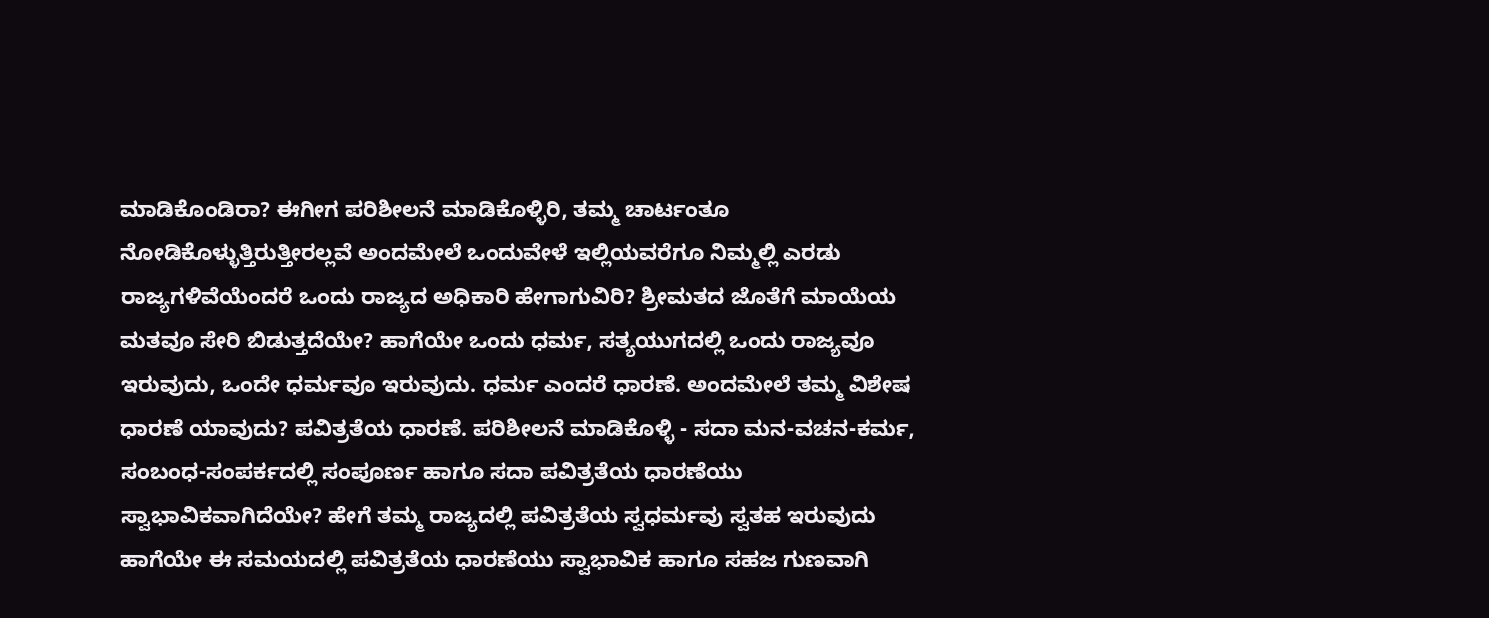ಮಾಡಿಕೊಂಡಿರಾ? ಈಗೀಗ ಪರಿಶೀಲನೆ ಮಾಡಿಕೊಳ್ಳಿರಿ, ತಮ್ಮ ಚಾರ್ಟಂತೂ ನೋಡಿಕೊಳ್ಳುತ್ತಿರುತ್ತೀರಲ್ಲವೆ ಅಂದಮೇಲೆ ಒಂದುವೇಳೆ ಇಲ್ಲಿಯವರೆಗೂ ನಿಮ್ಮಲ್ಲಿ ಎರಡು ರಾಜ್ಯಗಳಿವೆಯೆಂದರೆ ಒಂದು ರಾಜ್ಯದ ಅಧಿಕಾರಿ ಹೇಗಾಗುವಿರಿ? ಶ್ರೀಮತದ ಜೊತೆಗೆ ಮಾಯೆಯ ಮತವೂ ಸೇರಿ ಬಿಡುತ್ತದೆಯೇ? ಹಾಗೆಯೇ ಒಂದು ಧರ್ಮ, ಸತ್ಯಯುಗದಲ್ಲಿ ಒಂದು ರಾಜ್ಯವೂ ಇರುವುದು, ಒಂದೇ ಧರ್ಮವೂ ಇರುವುದು. ಧರ್ಮ ಎಂದರೆ ಧಾರಣೆ. ಅಂದಮೇಲೆ ತಮ್ಮ ವಿಶೇಷ ಧಾರಣೆ ಯಾವುದು? ಪವಿತ್ರತೆಯ ಧಾರಣೆ. ಪರಿಶೀಲನೆ ಮಾಡಿಕೊಳ್ಳಿ - ಸದಾ ಮನ-ವಚನ-ಕರ್ಮ, ಸಂಬಂಧ-ಸಂಪರ್ಕದಲ್ಲಿ ಸಂಪೂರ್ಣ ಹಾಗೂ ಸದಾ ಪವಿತ್ರತೆಯ ಧಾರಣೆಯು ಸ್ವಾಭಾವಿಕವಾಗಿದೆಯೇ? ಹೇಗೆ ತಮ್ಮ ರಾಜ್ಯದಲ್ಲಿ ಪವಿತ್ರತೆಯ ಸ್ವಧರ್ಮವು ಸ್ವತಹ ಇರುವುದು ಹಾಗೆಯೇ ಈ ಸಮಯದಲ್ಲಿ ಪವಿತ್ರತೆಯ ಧಾರಣೆಯು ಸ್ವಾಭಾವಿಕ ಹಾಗೂ ಸಹಜ ಗುಣವಾಗಿ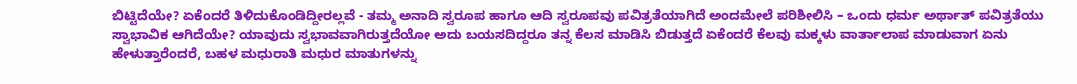ಬಿಟ್ಟಿದೆಯೇ? ಏಕೆಂದರೆ ತಿಳಿದುಕೊಂಡಿದ್ದೀರಲ್ಲವೆ - ತಮ್ಮ ಅನಾದಿ ಸ್ವರೂಪ ಹಾಗೂ ಆದಿ ಸ್ವರೂಪವು ಪವಿತ್ರತೆಯಾಗಿದೆ ಅಂದಮೇಲೆ ಪರಿಶೀಲಿಸಿ – ಒಂದು ಧರ್ಮ ಅರ್ಥಾತ್ ಪವಿತ್ರತೆಯು ಸ್ವಾಭಾವಿಕ ಆಗಿದೆಯೇ? ಯಾವುದು ಸ್ವಭಾವವಾಗಿರುತ್ತದೆಯೋ ಅದು ಬಯಸದಿದ್ದರೂ ತನ್ನ ಕೆಲಸ ಮಾಡಿಸಿ ಬಿಡುತ್ತದೆ ಏಕೆಂದರೆ ಕೆಲವು ಮಕ್ಕಳು ವಾರ್ತಾಲಾಪ ಮಾಡುವಾಗ ಏನು ಹೇಳುತ್ತಾರೆಂದರೆ, ಬಹಳ ಮಧುರಾತಿ ಮಧುರ ಮಾತುಗಳನ್ನು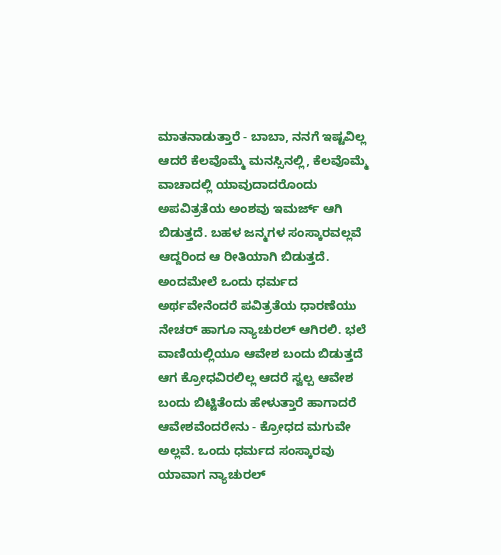ಮಾತನಾಡುತ್ತಾರೆ - ಬಾಬಾ, ನನಗೆ ಇಷ್ಟವಿಲ್ಲ ಆದರೆ ಕೆಲವೊಮ್ಮೆ ಮನಸ್ಸಿನಲ್ಲಿ, ಕೆಲವೊಮ್ಮೆ ವಾಚಾದಲ್ಲಿ ಯಾವುದಾದರೊಂದು ಅಪವಿತ್ರತೆಯ ಅಂಶವು ಇಮರ್ಜ್ ಆಗಿ ಬಿಡುತ್ತದೆ. ಬಹಳ ಜನ್ಮಗಳ ಸಂಸ್ಕಾರವಲ್ಲವೆ ಆದ್ದರಿಂದ ಆ ರೀತಿಯಾಗಿ ಬಿಡುತ್ತದೆ. ಅಂದಮೇಲೆ ಒಂದು ಧರ್ಮದ ಅರ್ಥವೇನೆಂದರೆ ಪವಿತ್ರತೆಯ ಧಾರಣೆಯು ನೇಚರ್ ಹಾಗೂ ನ್ಯಾಚುರಲ್ ಆಗಿರಲಿ. ಭಲೆ ವಾಣಿಯಲ್ಲಿಯೂ ಆವೇಶ ಬಂದು ಬಿಡುತ್ತದೆ ಆಗ ಕ್ರೋಧವಿರಲಿಲ್ಲ ಆದರೆ ಸ್ವಲ್ಪ ಆವೇಶ ಬಂದು ಬಿಟ್ಟಿತೆಂದು ಹೇಳುತ್ತಾರೆ ಹಾಗಾದರೆ ಆವೇಶವೆಂದರೇನು - ಕ್ರೋಧದ ಮಗುವೇ ಅಲ್ಲವೆ. ಒಂದು ಧರ್ಮದ ಸಂಸ್ಕಾರವು ಯಾವಾಗ ನ್ಯಾಚುರಲ್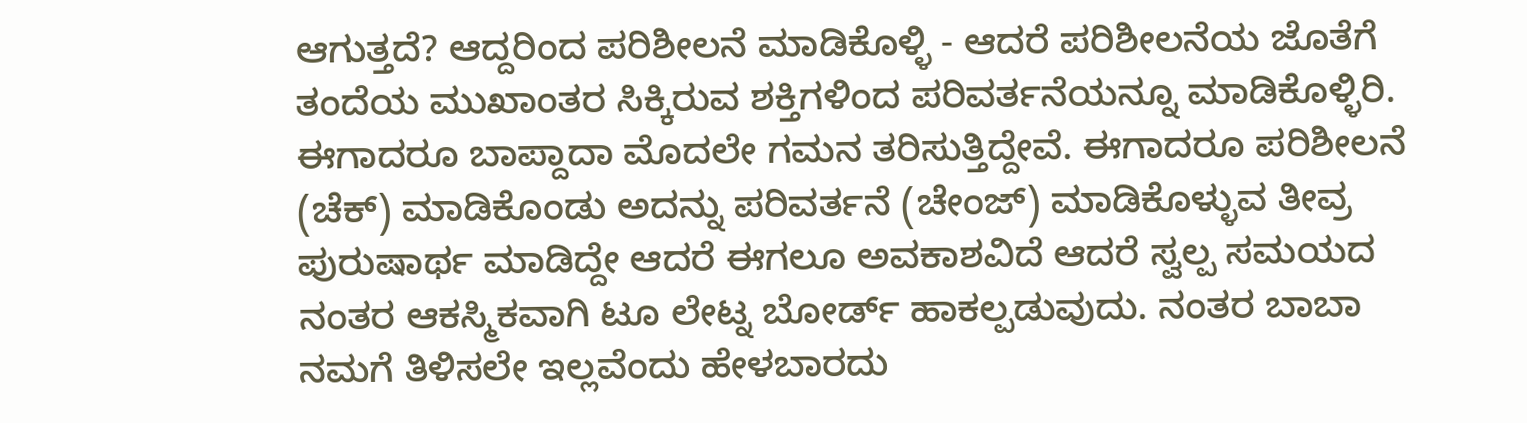ಆಗುತ್ತದೆ? ಆದ್ದರಿಂದ ಪರಿಶೀಲನೆ ಮಾಡಿಕೊಳ್ಳಿ - ಆದರೆ ಪರಿಶೀಲನೆಯ ಜೊತೆಗೆ ತಂದೆಯ ಮುಖಾಂತರ ಸಿಕ್ಕಿರುವ ಶಕ್ತಿಗಳಿಂದ ಪರಿವರ್ತನೆಯನ್ನೂ ಮಾಡಿಕೊಳ್ಳಿರಿ. ಈಗಾದರೂ ಬಾಪ್ದಾದಾ ಮೊದಲೇ ಗಮನ ತರಿಸುತ್ತಿದ್ದೇವೆ. ಈಗಾದರೂ ಪರಿಶೀಲನೆ (ಚೆಕ್) ಮಾಡಿಕೊಂಡು ಅದನ್ನು ಪರಿವರ್ತನೆ (ಚೇಂಜ್) ಮಾಡಿಕೊಳ್ಳುವ ತೀವ್ರ ಪುರುಷಾರ್ಥ ಮಾಡಿದ್ದೇ ಆದರೆ ಈಗಲೂ ಅವಕಾಶವಿದೆ ಆದರೆ ಸ್ವಲ್ಪ ಸಮಯದ ನಂತರ ಆಕಸ್ಮಿಕವಾಗಿ ಟೂ ಲೇಟ್ನ ಬೋರ್ಡ್ ಹಾಕಲ್ಪಡುವುದು. ನಂತರ ಬಾಬಾ ನಮಗೆ ತಿಳಿಸಲೇ ಇಲ್ಲವೆಂದು ಹೇಳಬಾರದು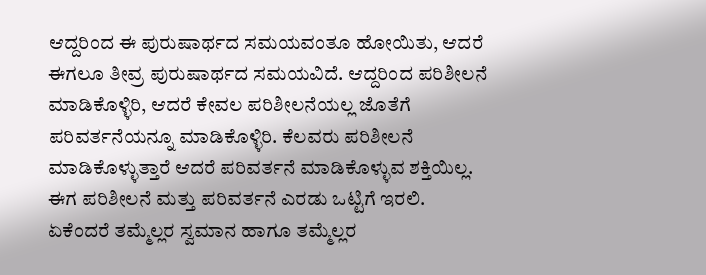ಆದ್ದರಿಂದ ಈ ಪುರುಷಾರ್ಥದ ಸಮಯವಂತೂ ಹೋಯಿತು, ಆದರೆ ಈಗಲೂ ತೀವ್ರ ಪುರುಷಾರ್ಥದ ಸಮಯವಿದೆ. ಆದ್ದರಿಂದ ಪರಿಶೀಲನೆ ಮಾಡಿಕೊಳ್ಳಿರಿ, ಆದರೆ ಕೇವಲ ಪರಿಶೀಲನೆಯಲ್ಲ ಜೊತೆಗೆ ಪರಿವರ್ತನೆಯನ್ನೂ ಮಾಡಿಕೊಳ್ಳಿರಿ. ಕೆಲವರು ಪರಿಶೀಲನೆ ಮಾಡಿಕೊಳ್ಳುತ್ತಾರೆ ಆದರೆ ಪರಿವರ್ತನೆ ಮಾಡಿಕೊಳ್ಳುವ ಶಕ್ತಿಯಿಲ್ಲ. ಈಗ ಪರಿಶೀಲನೆ ಮತ್ತು ಪರಿವರ್ತನೆ ಎರಡು ಒಟ್ಟಿಗೆ ಇರಲಿ. ಏಕೆಂದರೆ ತಮ್ಮೆಲ್ಲರ ಸ್ವಮಾನ ಹಾಗೂ ತಮ್ಮೆಲ್ಲರ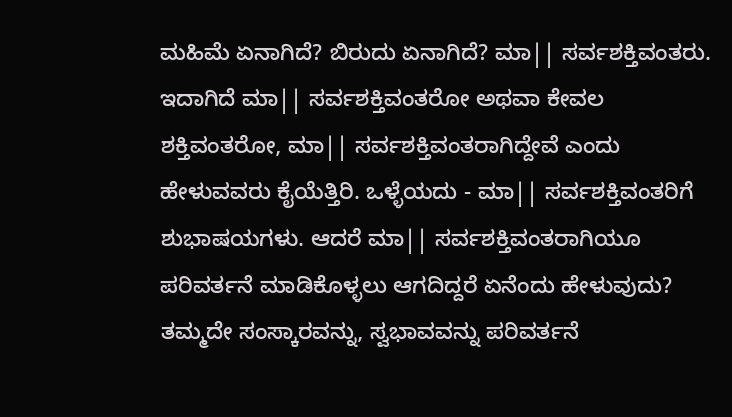ಮಹಿಮೆ ಏನಾಗಿದೆ? ಬಿರುದು ಏನಾಗಿದೆ? ಮಾ|| ಸರ್ವಶಕ್ತಿವಂತರು. ಇದಾಗಿದೆ ಮಾ|| ಸರ್ವಶಕ್ತಿವಂತರೋ ಅಥವಾ ಕೇವಲ ಶಕ್ತಿವಂತರೋ, ಮಾ|| ಸರ್ವಶಕ್ತಿವಂತರಾಗಿದ್ದೇವೆ ಎಂದು ಹೇಳುವವರು ಕೈಯೆತ್ತಿರಿ. ಒಳ್ಳೆಯದು - ಮಾ|| ಸರ್ವಶಕ್ತಿವಂತರಿಗೆ ಶುಭಾಷಯಗಳು. ಆದರೆ ಮಾ|| ಸರ್ವಶಕ್ತಿವಂತರಾಗಿಯೂ ಪರಿವರ್ತನೆ ಮಾಡಿಕೊಳ್ಳಲು ಆಗದಿದ್ದರೆ ಏನೆಂದು ಹೇಳುವುದು? ತಮ್ಮದೇ ಸಂಸ್ಕಾರವನ್ನು, ಸ್ವಭಾವವನ್ನು ಪರಿವರ್ತನೆ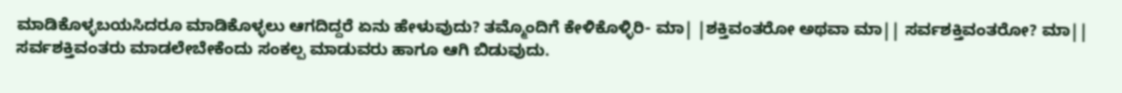ಮಾಡಿಕೊಳ್ಳಬಯಸಿದರೂ ಮಾಡಿಕೊಳ್ಳಲು ಆಗದಿದ್ದರೆ ಏನು ಹೇಳುವುದು? ತಮ್ಮೊಂದಿಗೆ ಕೇಳಿಕೊಳ್ಳಿರಿ- ಮಾ| |ಶಕ್ತಿವಂತರೋ ಅಥವಾ ಮಾ|| ಸರ್ವಶಕ್ತಿವಂತರೋ? ಮಾ|| ಸರ್ವಶಕ್ತಿವಂತರು ಮಾಡಲೇಬೇಕೆಂದು ಸಂಕಲ್ಪ ಮಾಡುವರು ಹಾಗೂ ಆಗಿ ಬಿಡುವುದು.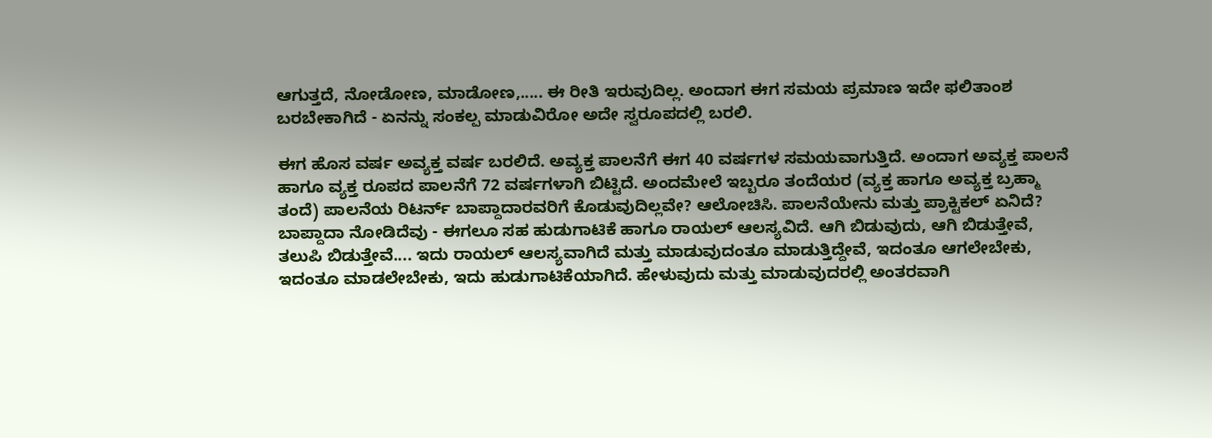ಆಗುತ್ತದೆ, ನೋಡೋಣ, ಮಾಡೋಣ,..... ಈ ರೀತಿ ಇರುವುದಿಲ್ಲ. ಅಂದಾಗ ಈಗ ಸಮಯ ಪ್ರಮಾಣ ಇದೇ ಫಲಿತಾಂಶ ಬರಬೇಕಾಗಿದೆ - ಏನನ್ನು ಸಂಕಲ್ಪ ಮಾಡುವಿರೋ ಅದೇ ಸ್ವರೂಪದಲ್ಲಿ ಬರಲಿ.

ಈಗ ಹೊಸ ವರ್ಷ ಅವ್ಯಕ್ತ ವರ್ಷ ಬರಲಿದೆ. ಅವ್ಯಕ್ತ ಪಾಲನೆಗೆ ಈಗ 40 ವರ್ಷಗಳ ಸಮಯವಾಗುತ್ತಿದೆ. ಅಂದಾಗ ಅವ್ಯಕ್ತ ಪಾಲನೆ ಹಾಗೂ ವ್ಯಕ್ತ ರೂಪದ ಪಾಲನೆಗೆ 72 ವರ್ಷಗಳಾಗಿ ಬಿಟ್ಟಿದೆ. ಅಂದಮೇಲೆ ಇಬ್ಬರೂ ತಂದೆಯರ (ವ್ಯಕ್ತ ಹಾಗೂ ಅವ್ಯಕ್ತ ಬ್ರಹ್ಮಾ ತಂದೆ) ಪಾಲನೆಯ ರಿಟರ್ನ್ ಬಾಪ್ದಾದಾರವರಿಗೆ ಕೊಡುವುದಿಲ್ಲವೇ? ಆಲೋಚಿಸಿ. ಪಾಲನೆಯೇನು ಮತ್ತು ಪ್ರಾಕ್ಟಿಕಲ್ ಏನಿದೆ? ಬಾಪ್ದಾದಾ ನೋಡಿದೆವು - ಈಗಲೂ ಸಹ ಹುಡುಗಾಟಿಕೆ ಹಾಗೂ ರಾಯಲ್ ಆಲಸ್ಯವಿದೆ. ಆಗಿ ಬಿಡುವುದು, ಆಗಿ ಬಿಡುತ್ತೇವೆ, ತಲುಪಿ ಬಿಡುತ್ತೇವೆ.... ಇದು ರಾಯಲ್ ಆಲಸ್ಯವಾಗಿದೆ ಮತ್ತು ಮಾಡುವುದಂತೂ ಮಾಡುತ್ತಿದ್ದೇವೆ, ಇದಂತೂ ಆಗಲೇಬೇಕು, ಇದಂತೂ ಮಾಡಲೇಬೇಕು, ಇದು ಹುಡುಗಾಟಿಕೆಯಾಗಿದೆ. ಹೇಳುವುದು ಮತ್ತು ಮಾಡುವುದರಲ್ಲಿ ಅಂತರವಾಗಿ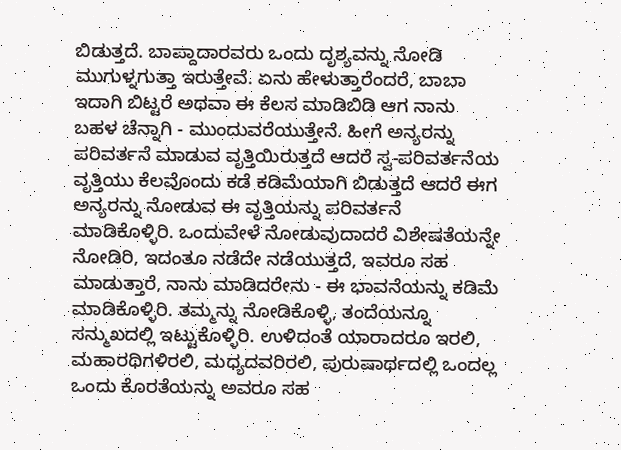ಬಿಡುತ್ತದೆ. ಬಾಪ್ದಾದಾರವರು ಒಂದು ದೃಶ್ಯವನ್ನು ನೋಡಿ ಮುಗುಳ್ನಗುತ್ತಾ ಇರುತ್ತೇವೆ. ಏನು ಹೇಳುತ್ತಾರೆಂದರೆ, ಬಾಬಾ ಇದಾಗಿ ಬಿಟ್ಟರೆ ಅಥವಾ ಈ ಕೆಲಸ ಮಾಡಿಬಿಡಿ ಆಗ ನಾನು ಬಹಳ ಚೆನ್ನಾಗಿ - ಮುಂದುವರೆಯುತ್ತೇನೆ. ಹೀಗೆ ಅನ್ಯರನ್ನು ಪರಿವರ್ತನೆ ಮಾಡುವ ವೃತ್ತಿಯಿರುತ್ತದೆ ಆದರೆ ಸ್ವ-ಪರಿವರ್ತನೆಯ ವೃತ್ತಿಯು ಕೆಲವೊಂದು ಕಡೆ ಕಡಿಮೆಯಾಗಿ ಬಿಡುತ್ತದೆ ಆದರೆ ಈಗ ಅನ್ಯರನ್ನು ನೋಡುವ ಈ ವೃತ್ತಿಯನ್ನು ಪರಿವರ್ತನೆ ಮಾಡಿಕೊಳ್ಳಿರಿ. ಒಂದುವೇಳೆ ನೋಡುವುದಾದರೆ ವಿಶೇಷತೆಯನ್ನೇ ನೋಡಿರಿ, ಇದಂತೂ ನಡೆದೇ ನಡೆಯುತ್ತದೆ, ಇವರೂ ಸಹ ಮಾಡುತ್ತಾರೆ, ನಾನು ಮಾಡಿದರೇನು - ಈ ಭಾವನೆಯನ್ನು ಕಡಿಮೆ ಮಾಡಿಕೊಳ್ಳಿರಿ. ತಮ್ಮನ್ನು ನೋಡಿಕೊಳ್ಳಿ, ತಂದೆಯನ್ನೂ ಸನ್ಮುಖದಲ್ಲಿ ಇಟ್ಟುಕೊಳ್ಳಿರಿ. ಉಳಿದಂತೆ ಯಾರಾದರೂ ಇರಲಿ, ಮಹಾರಥಿಗಳಿರಲಿ, ಮಧ್ಯದವರಿರಲಿ, ಪುರುಷಾರ್ಥದಲ್ಲಿ ಒಂದಲ್ಲ ಒಂದು ಕೊರತೆಯನ್ನು ಅವರೂ ಸಹ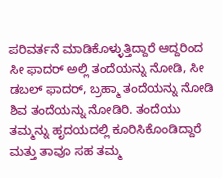ಪರಿವರ್ತನೆ ಮಾಡಿಕೊಳ್ಳುತ್ತಿದ್ದಾರೆ ಆದ್ದರಿಂದ ಸೀ ಫಾದರ್ ಅಲ್ಲಿ ತಂದೆಯನ್ನು ನೋಡಿ, ಸೀ ಡಬಲ್ ಫಾದರ್, ಬ್ರಹ್ಮಾ ತಂದೆಯನ್ನು ನೋಡಿ ಶಿವ ತಂದೆಯನ್ನು ನೋಡಿರಿ. ತಂದೆಯು ತಮ್ಮನ್ನು ಹೃದಯದಲ್ಲಿ ಕೂರಿಸಿಕೊಂಡಿದ್ದಾರೆ ಮತ್ತು ತಾವೂ ಸಹ ತಮ್ಮ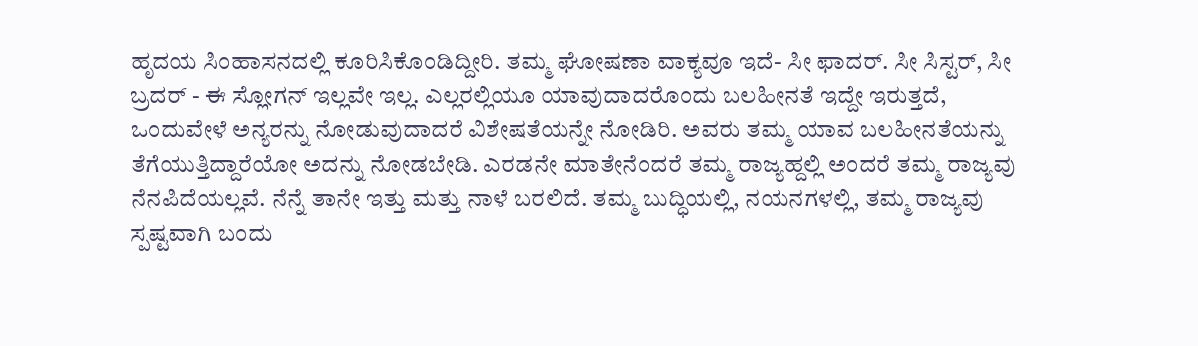ಹೃದಯ ಸಿಂಹಾಸನದಲ್ಲಿ ಕೂರಿಸಿಕೊಂಡಿದ್ದೀರಿ. ತಮ್ಮ ಘೋಷಣಾ ವಾಕ್ಯವೂ ಇದೆ- ಸೀ ಫಾದರ್. ಸೀ ಸಿಸ್ಟರ್, ಸೀ ಬ್ರದರ್ - ಈ ಸ್ಲೋಗನ್ ಇಲ್ಲವೇ ಇಲ್ಲ. ಎಲ್ಲರಲ್ಲಿಯೂ ಯಾವುದಾದರೊಂದು ಬಲಹೀನತೆ ಇದ್ದೇ ಇರುತ್ತದೆ, ಒಂದುವೇಳೆ ಅನ್ಯರನ್ನು ನೋಡುವುದಾದರೆ ವಿಶೇಷತೆಯನ್ನೇ ನೋಡಿರಿ. ಅವರು ತಮ್ಮ ಯಾವ ಬಲಹೀನತೆಯನ್ನು ತೆಗೆಯುತ್ತಿದ್ದಾರೆಯೋ ಅದನ್ನು ನೋಡಬೇಡಿ. ಎರಡನೇ ಮಾತೇನೆಂದರೆ ತಮ್ಮ ರಾಜ್ಯಹ್ದಲ್ಲಿ ಅಂದರೆ ತಮ್ಮ ರಾಜ್ಯವು ನೆನಪಿದೆಯಲ್ಲವೆ. ನೆನ್ನೆ ತಾನೇ ಇತ್ತು ಮತ್ತು ನಾಳೆ ಬರಲಿದೆ. ತಮ್ಮ ಬುದ್ಧಿಯಲ್ಲಿ, ನಯನಗಳಲ್ಲಿ, ತಮ್ಮ ರಾಜ್ಯವು ಸ್ಪಷ್ಟವಾಗಿ ಬಂದು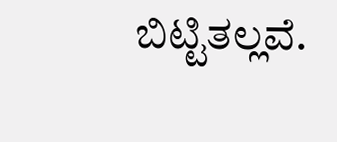ಬಿಟ್ಟಿತಲ್ಲವೆ.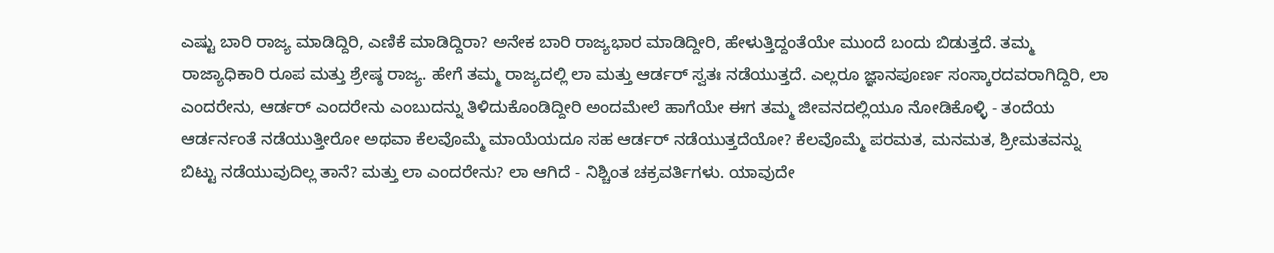ಎಷ್ಟು ಬಾರಿ ರಾಜ್ಯ ಮಾಡಿದ್ದಿರಿ, ಎಣಿಕೆ ಮಾಡಿದ್ದಿರಾ? ಅನೇಕ ಬಾರಿ ರಾಜ್ಯಭಾರ ಮಾಡಿದ್ದೀರಿ, ಹೇಳುತ್ತಿದ್ದಂತೆಯೇ ಮುಂದೆ ಬಂದು ಬಿಡುತ್ತದೆ. ತಮ್ಮ ರಾಜ್ಯಾಧಿಕಾರಿ ರೂಪ ಮತ್ತು ಶ್ರೇಷ್ಠ ರಾಜ್ಯ. ಹೇಗೆ ತಮ್ಮ ರಾಜ್ಯದಲ್ಲಿ ಲಾ ಮತ್ತು ಆರ್ಡರ್ ಸ್ವತಃ ನಡೆಯುತ್ತದೆ. ಎಲ್ಲರೂ ಜ್ಞಾನಪೂರ್ಣ ಸಂಸ್ಕಾರದವರಾಗಿದ್ದಿರಿ, ಲಾ ಎಂದರೇನು, ಆರ್ಡರ್ ಎಂದರೇನು ಎಂಬುದನ್ನು ತಿಳಿದುಕೊಂಡಿದ್ದೀರಿ ಅಂದಮೇಲೆ ಹಾಗೆಯೇ ಈಗ ತಮ್ಮ ಜೀವನದಲ್ಲಿಯೂ ನೋಡಿಕೊಳ್ಳಿ - ತಂದೆಯ ಆರ್ಡರ್ನಂತೆ ನಡೆಯುತ್ತೀರೋ ಅಥವಾ ಕೆಲವೊಮ್ಮೆ ಮಾಯೆಯದೂ ಸಹ ಆರ್ಡರ್ ನಡೆಯುತ್ತದೆಯೋ? ಕೆಲವೊಮ್ಮೆ ಪರಮತ, ಮನಮತ, ಶ್ರೀಮತವನ್ನು ಬಿಟ್ಟು ನಡೆಯುವುದಿಲ್ಲ ತಾನೆ? ಮತ್ತು ಲಾ ಎಂದರೇನು? ಲಾ ಆಗಿದೆ - ನಿಶ್ಚಿಂತ ಚಕ್ರವರ್ತಿಗಳು. ಯಾವುದೇ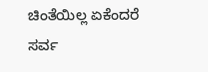ಚಿಂತೆಯಿಲ್ಲ ಏಕೆಂದರೆ ಸರ್ವ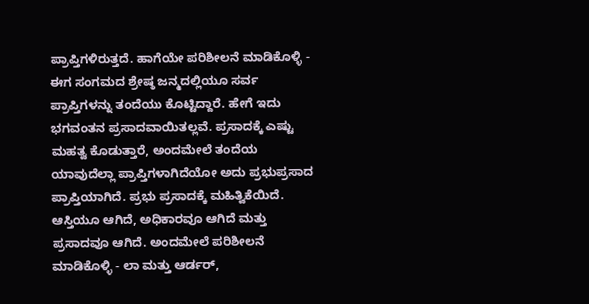ಪ್ರಾಪ್ತಿಗಳಿರುತ್ತದೆ. ಹಾಗೆಯೇ ಪರಿಶೀಲನೆ ಮಾಡಿಕೊಳ್ಳಿ - ಈಗ ಸಂಗಮದ ಶ್ರೇಷ್ಠ ಜನ್ಮದಲ್ಲಿಯೂ ಸರ್ವ ಪ್ರಾಪ್ತಿಗಳನ್ನು ತಂದೆಯು ಕೊಟ್ಟಿದ್ದಾರೆ. ಹೇಗೆ ಇದು ಭಗವಂತನ ಪ್ರಸಾದವಾಯಿತಲ್ಲವೆ. ಪ್ರಸಾದಕ್ಕೆ ಎಷ್ಟು ಮಹತ್ವ ಕೊಡುತ್ತಾರೆ, ಅಂದಮೇಲೆ ತಂದೆಯ ಯಾವುದೆಲ್ಲಾ ಪ್ರಾಪ್ತಿಗಳಾಗಿದೆಯೋ ಅದು ಪ್ರಭುಪ್ರಸಾದ ಪ್ರಾಪ್ತಿಯಾಗಿದೆ. ಪ್ರಭು ಪ್ರಸಾದಕ್ಕೆ ಮಹಿತ್ವಿಕೆಯಿದೆ. ಆಸ್ತಿಯೂ ಆಗಿದೆ, ಅಧಿಕಾರವೂ ಆಗಿದೆ ಮತ್ತು ಪ್ರಸಾದವೂ ಆಗಿದೆ. ಅಂದಮೇಲೆ ಪರಿಶೀಲನೆ ಮಾಡಿಕೊಳ್ಳಿ - ಲಾ ಮತ್ತು ಆರ್ಡರ್,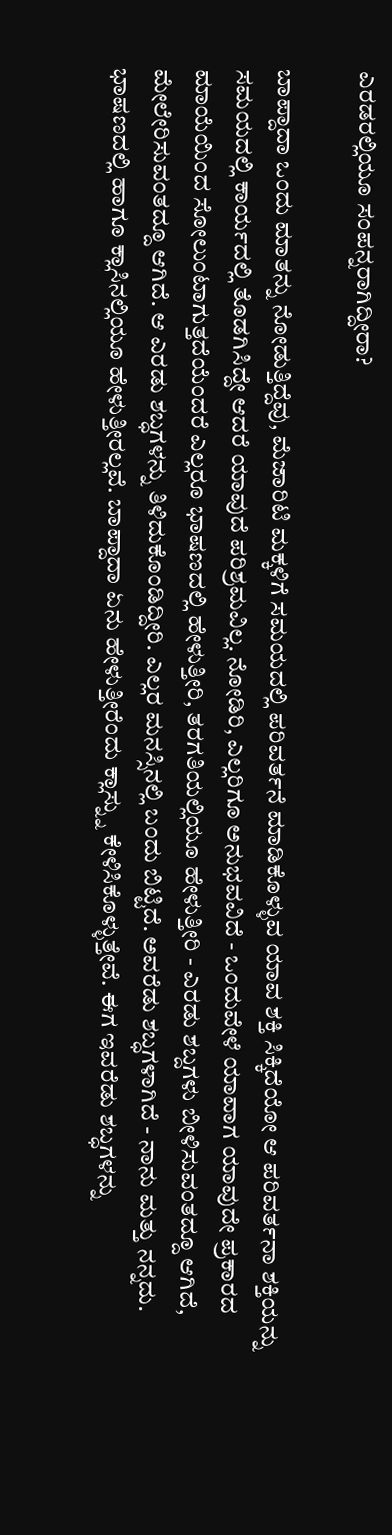ಎರಡರಲ್ಲಿಯೂ ಸಂಪನ್ನರಾಗಿದ್ದೀರಾ?

ಬಾಪ್ದಾದಾ ಒಂದು ಮಾತನ್ನು ನೋಡುತ್ತಿದ್ದೆವು, ಮೆಜಾರಿಟಿ ಮಕ್ಕಳಿಗೆ ಸಮಯದಲ್ಲಿ ಪರಿವರ್ತನೆ ಮಾಡಿಕೊಳ್ಳುವ ಯಾವ ಶಕ್ತಿ ಸಿಕ್ಕಿದೆಯೋ ಆ ಪರಿವರ್ತನಾ ಶಕ್ತಿಯನ್ನು ಸಮಯದಲ್ಲಿ ಕಾರ್ಯದಲ್ಲಿ ತೊಡಗಿಸಿದ್ದೇ ಆದರೆ ಯಾವುದೆ ಪರಿಶ್ರಮವಿಲ್ಲ. ನೋಡಿರಿ, ಎಲ್ಲರಿಗೂ ಅನುಭವವಿದೆ - ಒಂದುವೇಳೆ ಯಾವಾಗ ಯಾವುದೇ ಪ್ರಕಾರದ ಮಾಯೆಯಿಂದ ಸೋಲುಂಟಾಗುತ್ತದೆಯೆಂದರೆ ಎಲ್ಲರೂ ಭಾಷಣದಲ್ಲಿ ಹೇಳುತ್ತೀರಿ, ತರಗತಿಯಲ್ಲಿಯೂ ಹೇಳುತ್ತೀರಿ - ಎರಡು ಶಬ್ದಗಳು ಬೀಳಿಸುವಂತದ್ದೂ ಆಗಿದೆ, ಮೇಲೇರಿಸುವಂತದ್ದೂ ಆಗಿದೆ. ಆ ಎರಡು ಶಬ್ಧಗಳನ್ನು ತಿಳಿದುಕೊಂಡಿದ್ದೀರಿ. ಎಲ್ಲರ ಮನಸ್ಸಿನಲ್ಲಿ ಬಂದು ಬಿಟ್ಟಿದೆ. ಅವರೆಡು ಶಬ್ಧಗಳಾಗಿದೆ - ನಾನು ಮತ್ತು ನನ್ನದು. ಭಾಷಣದಲ್ಲಿ ಹಾಗೂ ಕ್ಲಾಸಿನಲ್ಲಿಯೂ ಹೇಳುತ್ತೀರಲ್ಲವೆ. ಬಾಪ್ದಾದಾ ಏನು ಹೇಳುತ್ತೀರೆಂದು ಕ್ಲಾಸ್ನ್ನು ಕೇಳಿಸಿಕೊಳ್ಳುತ್ತೇವೆ. ಈಗ ಇವರೆಡು ಶಬ್ಧಗಳನ್ನು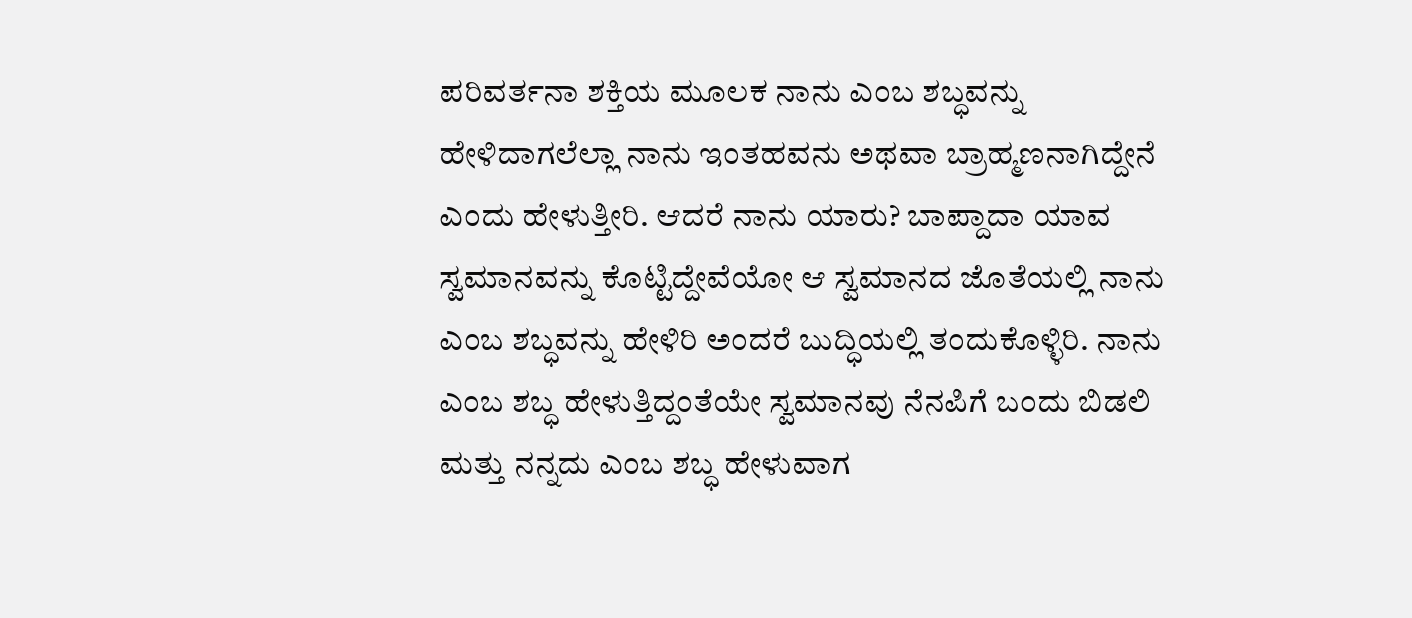ಪರಿವರ್ತನಾ ಶಕ್ತಿಯ ಮೂಲಕ ನಾನು ಎಂಬ ಶಬ್ಧವನ್ನು ಹೇಳಿದಾಗಲೆಲ್ಲಾ ನಾನು ಇಂತಹವನು ಅಥವಾ ಬ್ರಾಹ್ಮಣನಾಗಿದ್ದೇನೆ ಎಂದು ಹೇಳುತ್ತೀರಿ. ಆದರೆ ನಾನು ಯಾರು? ಬಾಪ್ದಾದಾ ಯಾವ ಸ್ವಮಾನವನ್ನು ಕೊಟ್ಟಿದ್ದೇವೆಯೋ ಆ ಸ್ವಮಾನದ ಜೊತೆಯಲ್ಲಿ ನಾನು ಎಂಬ ಶಬ್ಧವನ್ನು ಹೇಳಿರಿ ಅಂದರೆ ಬುದ್ಧಿಯಲ್ಲಿ ತಂದುಕೊಳ್ಳಿರಿ. ನಾನು ಎಂಬ ಶಬ್ಧ ಹೇಳುತ್ತಿದ್ದಂತೆಯೇ ಸ್ವಮಾನವು ನೆನಪಿಗೆ ಬಂದು ಬಿಡಲಿ ಮತ್ತು ನನ್ನದು ಎಂಬ ಶಬ್ಧ ಹೇಳುವಾಗ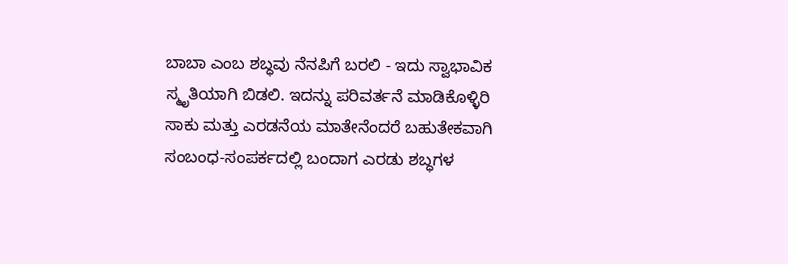ಬಾಬಾ ಎಂಬ ಶಬ್ಧವು ನೆನಪಿಗೆ ಬರಲಿ - ಇದು ಸ್ವಾಭಾವಿಕ ಸ್ಮೃತಿಯಾಗಿ ಬಿಡಲಿ. ಇದನ್ನು ಪರಿವರ್ತನೆ ಮಾಡಿಕೊಳ್ಳಿರಿ ಸಾಕು ಮತ್ತು ಎರಡನೆಯ ಮಾತೇನೆಂದರೆ ಬಹುತೇಕವಾಗಿ ಸಂಬಂಧ-ಸಂಪರ್ಕದಲ್ಲಿ ಬಂದಾಗ ಎರಡು ಶಬ್ಧಗಳ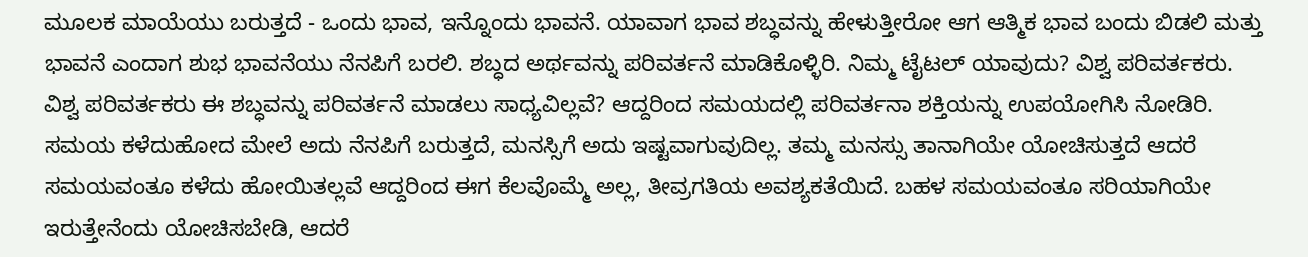ಮೂಲಕ ಮಾಯೆಯು ಬರುತ್ತದೆ - ಒಂದು ಭಾವ, ಇನ್ನೊಂದು ಭಾವನೆ. ಯಾವಾಗ ಭಾವ ಶಬ್ಧವನ್ನು ಹೇಳುತ್ತೀರೋ ಆಗ ಆತ್ಮಿಕ ಭಾವ ಬಂದು ಬಿಡಲಿ ಮತ್ತು ಭಾವನೆ ಎಂದಾಗ ಶುಭ ಭಾವನೆಯು ನೆನಪಿಗೆ ಬರಲಿ. ಶಬ್ಧದ ಅರ್ಥವನ್ನು ಪರಿವರ್ತನೆ ಮಾಡಿಕೊಳ್ಳಿರಿ. ನಿಮ್ಮ ಟೈಟಲ್ ಯಾವುದು? ವಿಶ್ವ ಪರಿವರ್ತಕರು. ವಿಶ್ವ ಪರಿವರ್ತಕರು ಈ ಶಬ್ಧವನ್ನು ಪರಿವರ್ತನೆ ಮಾಡಲು ಸಾಧ್ಯವಿಲ್ಲವೆ? ಆದ್ದರಿಂದ ಸಮಯದಲ್ಲಿ ಪರಿವರ್ತನಾ ಶಕ್ತಿಯನ್ನು ಉಪಯೋಗಿಸಿ ನೋಡಿರಿ. ಸಮಯ ಕಳೆದುಹೋದ ಮೇಲೆ ಅದು ನೆನಪಿಗೆ ಬರುತ್ತದೆ, ಮನಸ್ಸಿಗೆ ಅದು ಇಷ್ಟವಾಗುವುದಿಲ್ಲ. ತಮ್ಮ ಮನಸ್ಸು ತಾನಾಗಿಯೇ ಯೋಚಿಸುತ್ತದೆ ಆದರೆ ಸಮಯವಂತೂ ಕಳೆದು ಹೋಯಿತಲ್ಲವೆ ಆದ್ದರಿಂದ ಈಗ ಕೆಲವೊಮ್ಮೆ ಅಲ್ಲ, ತೀವ್ರಗತಿಯ ಅವಶ್ಯಕತೆಯಿದೆ. ಬಹಳ ಸಮಯವಂತೂ ಸರಿಯಾಗಿಯೇ ಇರುತ್ತೇನೆಂದು ಯೋಚಿಸಬೇಡಿ, ಆದರೆ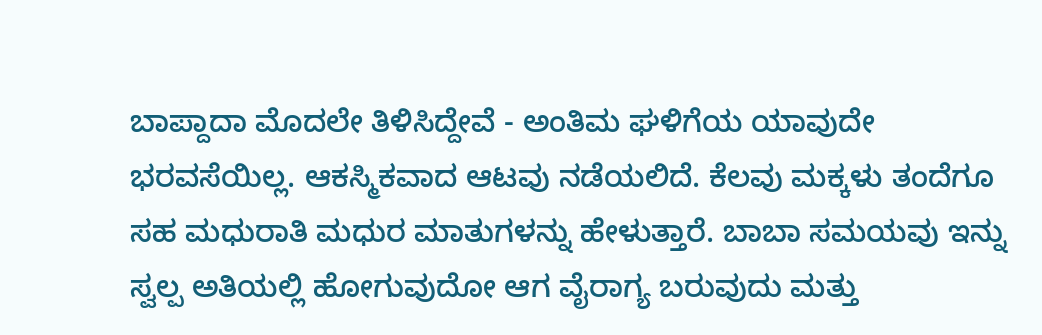ಬಾಪ್ದಾದಾ ಮೊದಲೇ ತಿಳಿಸಿದ್ದೇವೆ - ಅಂತಿಮ ಘಳಿಗೆಯ ಯಾವುದೇ ಭರವಸೆಯಿಲ್ಲ. ಆಕಸ್ಮಿಕವಾದ ಆಟವು ನಡೆಯಲಿದೆ. ಕೆಲವು ಮಕ್ಕಳು ತಂದೆಗೂ ಸಹ ಮಧುರಾತಿ ಮಧುರ ಮಾತುಗಳನ್ನು ಹೇಳುತ್ತಾರೆ. ಬಾಬಾ ಸಮಯವು ಇನ್ನು ಸ್ವಲ್ಪ ಅತಿಯಲ್ಲಿ ಹೋಗುವುದೋ ಆಗ ವೈರಾಗ್ಯ ಬರುವುದು ಮತ್ತು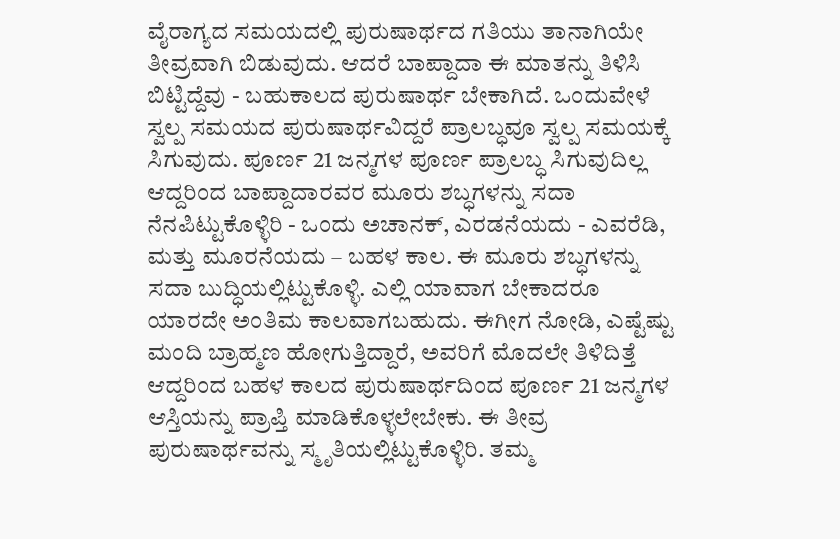ವೈರಾಗ್ಯದ ಸಮಯದಲ್ಲಿ ಪುರುಷಾರ್ಥದ ಗತಿಯು ತಾನಾಗಿಯೇ ತೀವ್ರವಾಗಿ ಬಿಡುವುದು. ಆದರೆ ಬಾಪ್ದಾದಾ ಈ ಮಾತನ್ನು ತಿಳಿಸಿ ಬಿಟ್ಟಿದ್ದೆವು - ಬಹುಕಾಲದ ಪುರುಷಾರ್ಥ ಬೇಕಾಗಿದೆ. ಒಂದುವೇಳೆ ಸ್ವಲ್ಪ ಸಮಯದ ಪುರುಷಾರ್ಥವಿದ್ದರೆ ಪ್ರಾಲಬ್ಧವೂ ಸ್ವಲ್ಪ ಸಮಯಕ್ಕೆ ಸಿಗುವುದು. ಪೂರ್ಣ 21 ಜನ್ಮಗಳ ಪೂರ್ಣ ಪ್ರಾಲಬ್ಧ ಸಿಗುವುದಿಲ್ಲ ಆದ್ದರಿಂದ ಬಾಪ್ದಾದಾರವರ ಮೂರು ಶಬ್ಧಗಳನ್ನು ಸದಾ ನೆನಪಿಟ್ಟುಕೊಳ್ಳಿರಿ - ಒಂದು ಅಚಾನಕ್, ಎರಡನೆಯದು - ಎವರೆಡಿ, ಮತ್ತು ಮೂರನೆಯದು – ಬಹಳ ಕಾಲ. ಈ ಮೂರು ಶಬ್ಧಗಳನ್ನು ಸದಾ ಬುದ್ಧಿಯಲ್ಲಿಟ್ಟುಕೊಳ್ಳಿ. ಎಲ್ಲಿ ಯಾವಾಗ ಬೇಕಾದರೂ ಯಾರದೇ ಅಂತಿಮ ಕಾಲವಾಗಬಹುದು. ಈಗೀಗ ನೋಡಿ, ಎಷ್ಟೆಷ್ಟು ಮಂದಿ ಬ್ರಾಹ್ಮಣ ಹೋಗುತ್ತಿದ್ದಾರೆ, ಅವರಿಗೆ ಮೊದಲೇ ತಿಳಿದಿತ್ತೆ ಆದ್ದರಿಂದ ಬಹಳ ಕಾಲದ ಪುರುಷಾರ್ಥದಿಂದ ಪೂರ್ಣ 21 ಜನ್ಮಗಳ ಆಸ್ತಿಯನ್ನು ಪ್ರಾಪ್ತಿ ಮಾಡಿಕೊಳ್ಳಲೇಬೇಕು. ಈ ತೀವ್ರ ಪುರುಷಾರ್ಥವನ್ನು ಸ್ಮೃತಿಯಲ್ಲಿಟ್ಟುಕೊಳ್ಳಿರಿ. ತಮ್ಮ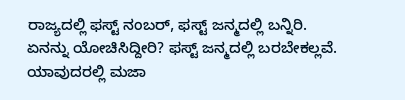ರಾಜ್ಯದಲ್ಲಿ ಫಸ್ಟ್ ನಂಬರ್, ಫಸ್ಟ್ ಜನ್ಮದಲ್ಲಿ ಬನ್ನಿರಿ. ಏನನ್ನು ಯೋಚಿಸಿದ್ದೀರಿ? ಫಸ್ಟ್ ಜನ್ಮದಲ್ಲಿ ಬರಬೇಕಲ್ಲವೆ. ಯಾವುದರಲ್ಲಿ ಮಜಾ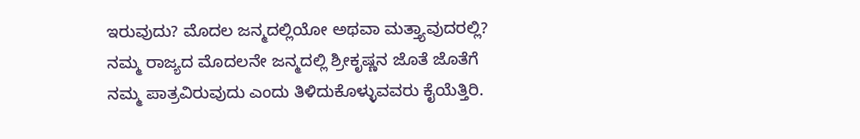ಇರುವುದು? ಮೊದಲ ಜನ್ಮದಲ್ಲಿಯೋ ಅಥವಾ ಮತ್ತ್ಯಾವುದರಲ್ಲಿ? ನಮ್ಮ ರಾಜ್ಯದ ಮೊದಲನೇ ಜನ್ಮದಲ್ಲಿ ಶ್ರೀಕೃಷ್ಣನ ಜೊತೆ ಜೊತೆಗೆ ನಮ್ಮ ಪಾತ್ರವಿರುವುದು ಎಂದು ತಿಳಿದುಕೊಳ್ಳುವವರು ಕೈಯೆತ್ತಿರಿ.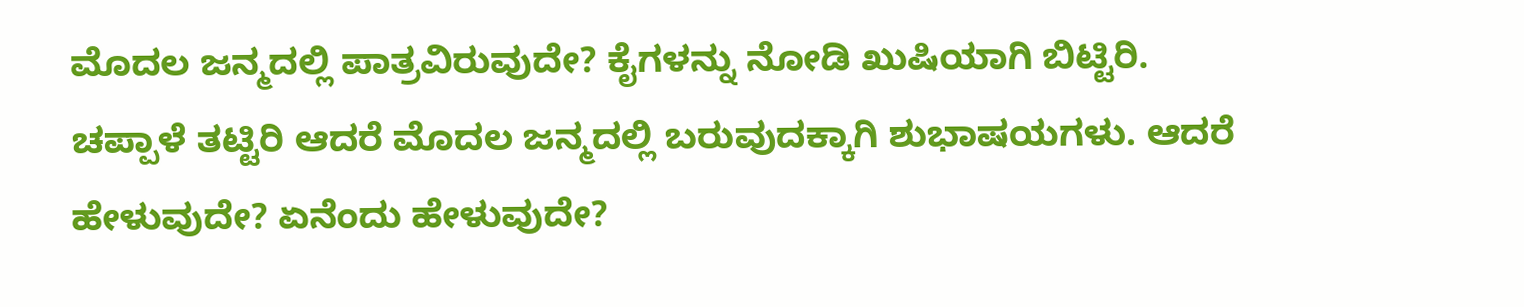ಮೊದಲ ಜನ್ಮದಲ್ಲಿ ಪಾತ್ರವಿರುವುದೇ? ಕೈಗಳನ್ನು ನೋಡಿ ಖುಷಿಯಾಗಿ ಬಿಟ್ಟಿರಿ. ಚಪ್ಪಾಳೆ ತಟ್ಟಿರಿ ಆದರೆ ಮೊದಲ ಜನ್ಮದಲ್ಲಿ ಬರುವುದಕ್ಕಾಗಿ ಶುಭಾಷಯಗಳು. ಆದರೆ ಹೇಳುವುದೇ? ಏನೆಂದು ಹೇಳುವುದೇ?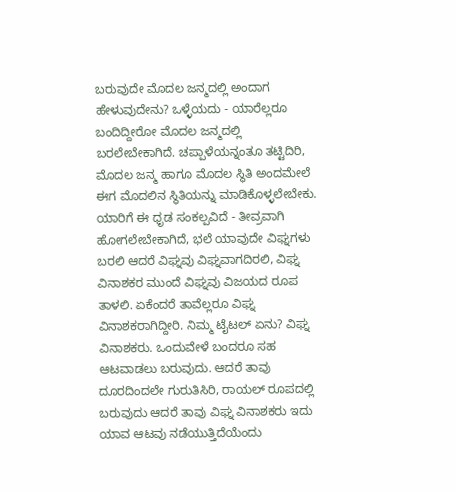ಬರುವುದೇ ಮೊದಲ ಜನ್ಮದಲ್ಲಿ ಅಂದಾಗ ಹೇಳುವುದೇನು? ಒಳ್ಳೆಯದು - ಯಾರೆಲ್ಲರೂ ಬಂದಿದ್ದೀರೋ ಮೊದಲ ಜನ್ಮದಲ್ಲಿ ಬರಲೇಬೇಕಾಗಿದೆ. ಚಪ್ಪಾಳೆಯನ್ನಂತೂ ತಟ್ಟಿದಿರಿ, ಮೊದಲ ಜನ್ಮ ಹಾಗೂ ಮೊದಲ ಸ್ಥಿತಿ ಅಂದಮೇಲೆ ಈಗ ಮೊದಲಿನ ಸ್ಥಿತಿಯನ್ನು ಮಾಡಿಕೊಳ್ಳಲೇಬೇಕು. ಯಾರಿಗೆ ಈ ಧೃಡ ಸಂಕಲ್ಪವಿದೆ - ತೀವ್ರವಾಗಿ ಹೋಗಲೇಬೇಕಾಗಿದೆ, ಭಲೆ ಯಾವುದೇ ವಿಘ್ನಗಳು ಬರಲಿ ಆದರೆ ವಿಘ್ನವು ವಿಘ್ನವಾಗದಿರಲಿ, ವಿಘ್ನ ವಿನಾಶಕರ ಮುಂದೆ ವಿಘ್ನವು ವಿಜಯದ ರೂಪ ತಾಳಲಿ. ಏಕೆಂದರೆ ತಾವೆಲ್ಲರೂ ವಿಘ್ನ ವಿನಾಶಕರಾಗಿದ್ದೀರಿ. ನಿಮ್ಮ ಟೈಟಲ್ ಏನು? ವಿಘ್ನ ವಿನಾಶಕರು. ಒಂದುವೇಳೆ ಬಂದರೂ ಸಹ ಆಟವಾಡಲು ಬರುವುದು. ಆದರೆ ತಾವು ದೂರದಿಂದಲೇ ಗುರುತಿಸಿರಿ, ರಾಯಲ್ ರೂಪದಲ್ಲಿ ಬರುವುದು ಆದರೆ ತಾವು ವಿಘ್ನ ವಿನಾಶಕರು ಇದು ಯಾವ ಆಟವು ನಡೆಯುತ್ತಿದೆಯೆಂದು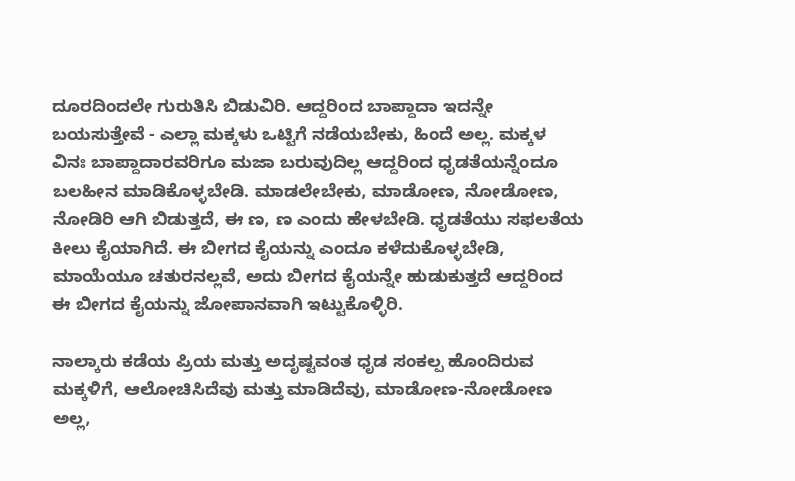ದೂರದಿಂದಲೇ ಗುರುತಿಸಿ ಬಿಡುವಿರಿ. ಆದ್ದರಿಂದ ಬಾಪ್ದಾದಾ ಇದನ್ನೇ ಬಯಸುತ್ತೇವೆ - ಎಲ್ಲಾ ಮಕ್ಕಳು ಒಟ್ಟಿಗೆ ನಡೆಯಬೇಕು, ಹಿಂದೆ ಅಲ್ಲ. ಮಕ್ಕಳ ವಿನಃ ಬಾಪ್ದಾದಾರವರಿಗೂ ಮಜಾ ಬರುವುದಿಲ್ಲ ಆದ್ದರಿಂದ ಧೃಡತೆಯನ್ನೆಂದೂ ಬಲಹೀನ ಮಾಡಿಕೊಳ್ಳಬೇಡಿ. ಮಾಡಲೇಬೇಕು, ಮಾಡೋಣ, ನೋಡೋಣ, ನೋಡಿರಿ ಆಗಿ ಬಿಡುತ್ತದೆ, ಈ ಣ, ಣ ಎಂದು ಹೇಳಬೇಡಿ. ಧೃಡತೆಯು ಸಫಲತೆಯ ಕೀಲು ಕೈಯಾಗಿದೆ. ಈ ಬೀಗದ ಕೈಯನ್ನು ಎಂದೂ ಕಳೆದುಕೊಳ್ಳಬೇಡಿ, ಮಾಯೆಯೂ ಚತುರನಲ್ಲವೆ, ಅದು ಬೀಗದ ಕೈಯನ್ನೇ ಹುಡುಕುತ್ತದೆ ಆದ್ದರಿಂದ ಈ ಬೀಗದ ಕೈಯನ್ನು ಜೋಪಾನವಾಗಿ ಇಟ್ಟುಕೊಳ್ಳಿರಿ.

ನಾಲ್ಕಾರು ಕಡೆಯ ಪ್ರಿಯ ಮತ್ತು ಅದೃಷ್ಟವಂತ ಧೃಡ ಸಂಕಲ್ಪ ಹೊಂದಿರುವ ಮಕ್ಕಳಿಗೆ, ಆಲೋಚಿಸಿದೆವು ಮತ್ತು ಮಾಡಿದೆವು, ಮಾಡೋಣ-ನೋಡೋಣ ಅಲ್ಲ,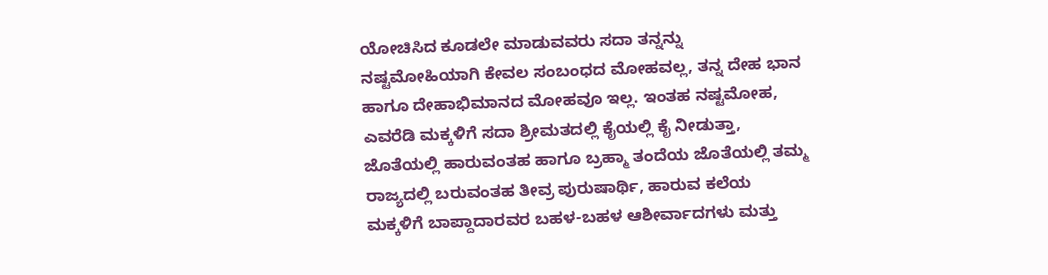ಯೋಚಿಸಿದ ಕೂಡಲೇ ಮಾಡುವವರು ಸದಾ ತನ್ನನ್ನು ನಷ್ಟಮೋಹಿಯಾಗಿ ಕೇವಲ ಸಂಬಂಧದ ಮೋಹವಲ್ಲ, ತನ್ನ ದೇಹ ಭಾನ ಹಾಗೂ ದೇಹಾಭಿಮಾನದ ಮೋಹವೂ ಇಲ್ಲ. ಇಂತಹ ನಷ್ಟಮೋಹ, ಎವರೆಡಿ ಮಕ್ಕಳಿಗೆ ಸದಾ ಶ್ರೀಮತದಲ್ಲಿ ಕೈಯಲ್ಲಿ ಕೈ ನೀಡುತ್ತಾ, ಜೊತೆಯಲ್ಲಿ ಹಾರುವಂತಹ ಹಾಗೂ ಬ್ರಹ್ಮಾ ತಂದೆಯ ಜೊತೆಯಲ್ಲಿ ತಮ್ಮ ರಾಜ್ಯದಲ್ಲಿ ಬರುವಂತಹ ತೀವ್ರ ಪುರುಷಾರ್ಥಿ, ಹಾರುವ ಕಲೆಯ ಮಕ್ಕಳಿಗೆ ಬಾಪ್ದಾದಾರವರ ಬಹಳ-ಬಹಳ ಆಶೀರ್ವಾದಗಳು ಮತ್ತು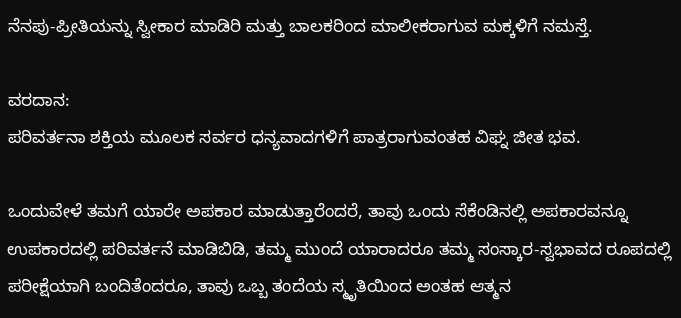ನೆನಪು-ಪ್ರೀತಿಯನ್ನು ಸ್ವೀಕಾರ ಮಾಡಿರಿ ಮತ್ತು ಬಾಲಕರಿಂದ ಮಾಲೀಕರಾಗುವ ಮಕ್ಕಳಿಗೆ ನಮಸ್ತೆ.

ವರದಾನ:
ಪರಿವರ್ತನಾ ಶಕ್ತಿಯ ಮೂಲಕ ಸರ್ವರ ಧನ್ಯವಾದಗಳಿಗೆ ಪಾತ್ರರಾಗುವಂತಹ ವಿಘ್ನ ಜೀತ ಭವ.

ಒಂದುವೇಳೆ ತಮಗೆ ಯಾರೇ ಅಪಕಾರ ಮಾಡುತ್ತಾರೆಂದರೆ, ತಾವು ಒಂದು ಸೆಕೆಂಡಿನಲ್ಲಿ ಅಪಕಾರವನ್ನೂ ಉಪಕಾರದಲ್ಲಿ ಪರಿವರ್ತನೆ ಮಾಡಿಬಿಡಿ, ತಮ್ಮ ಮುಂದೆ ಯಾರಾದರೂ ತಮ್ಮ ಸಂಸ್ಕಾರ-ಸ್ವಭಾವದ ರೂಪದಲ್ಲಿ ಪರೀಕ್ಷೆಯಾಗಿ ಬಂದಿತೆಂದರೂ, ತಾವು ಒಬ್ಬ ತಂದೆಯ ಸ್ಮೃತಿಯಿಂದ ಅಂತಹ ಆತ್ಮನ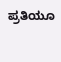ಪ್ರತಿಯೂ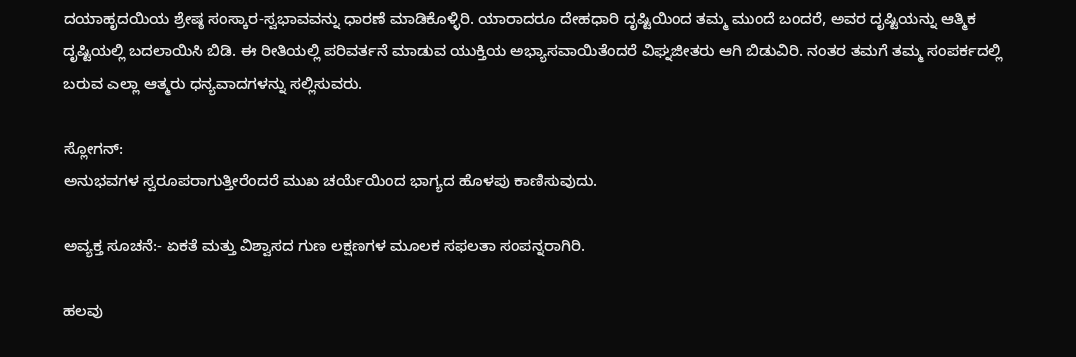ದಯಾಹೃದಯಿಯ ಶ್ರೇಷ್ಠ ಸಂಸ್ಕಾರ-ಸ್ವಭಾವವನ್ನು ಧಾರಣೆ ಮಾಡಿಕೊಳ್ಳಿರಿ. ಯಾರಾದರೂ ದೇಹಧಾರಿ ದೃಷ್ಟಿಯಿಂದ ತಮ್ಮ ಮುಂದೆ ಬಂದರೆ, ಅವರ ದೃಷ್ಟಿಯನ್ನು ಆತ್ಮಿಕ ದೃಷ್ಟಿಯಲ್ಲಿ ಬದಲಾಯಿಸಿ ಬಿಡಿ. ಈ ರೀತಿಯಲ್ಲಿ ಪರಿವರ್ತನೆ ಮಾಡುವ ಯುಕ್ತಿಯ ಅಭ್ಯಾಸವಾಯಿತೆಂದರೆ ವಿಘ್ನಜೀತರು ಆಗಿ ಬಿಡುವಿರಿ. ನಂತರ ತಮಗೆ ತಮ್ಮ ಸಂಪರ್ಕದಲ್ಲಿ ಬರುವ ಎಲ್ಲಾ ಆತ್ಮರು ಧನ್ಯವಾದಗಳನ್ನು ಸಲ್ಲಿಸುವರು.

ಸ್ಲೋಗನ್:
ಅನುಭವಗಳ ಸ್ವರೂಪರಾಗುತ್ತೀರೆಂದರೆ ಮುಖ ಚರ್ಯೆಯಿಂದ ಭಾಗ್ಯದ ಹೊಳಪು ಕಾಣಿಸುವುದು.

ಅವ್ಯಕ್ತ ಸೂಚನೆ:- ಏಕತೆ ಮತ್ತು ವಿಶ್ವಾಸದ ಗುಣ ಲಕ್ಷಣಗಳ ಮೂಲಕ ಸಫಲತಾ ಸಂಪನ್ನರಾಗಿರಿ.

ಹಲವು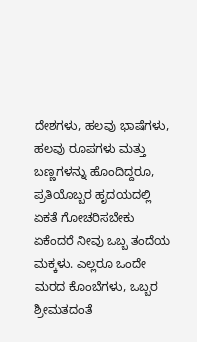ದೇಶಗಳು, ಹಲವು ಭಾಷೆಗಳು, ಹಲವು ರೂಪಗಳು ಮತ್ತು ಬಣ್ಣಗಳನ್ನು ಹೊಂದಿದ್ದರೂ, ಪ್ರತಿಯೊಬ್ಬರ ಹೃದಯದಲ್ಲಿ ಏಕತೆ ಗೋಚರಿಸಬೇಕು ಏಕೆಂದರೆ ನೀವು ಒಬ್ಬ ತಂದೆಯ ಮಕ್ಕಳು. ಎಲ್ಲರೂ ಒಂದೇ ಮರದ ಕೊಂಬೆಗಳು, ಒಬ್ಬರ ಶ್ರೀಮತದಂತೆ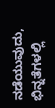ನಡೆಯುವುದು, ಭಿನ್ನತೆಗಳಲ್ಲಿ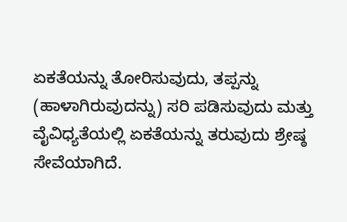ಏಕತೆಯನ್ನು ತೋರಿಸುವುದು, ತಪ್ಪನ್ನು (ಹಾಳಾಗಿರುವುದನ್ನು) ಸರಿ ಪಡಿಸುವುದು ಮತ್ತು ವೈವಿಧ್ಯತೆಯಲ್ಲಿ ಏಕತೆಯನ್ನು ತರುವುದು ಶ್ರೇಷ್ಠ ಸೇವೆಯಾಗಿದೆ.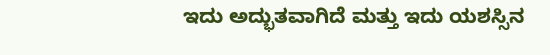ಇದು ಅದ್ಭುತವಾಗಿದೆ ಮತ್ತು ಇದು ಯಶಸ್ಸಿನ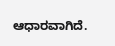ಆಧಾರವಾಗಿದೆ.